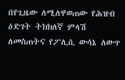በየጊዜው ለሚለዋወጠው የሕዝብ ዕድገት ትክክለኛ ምላሽ ለመስጠትና የፖሊሲ ውሳኔ ለውጥ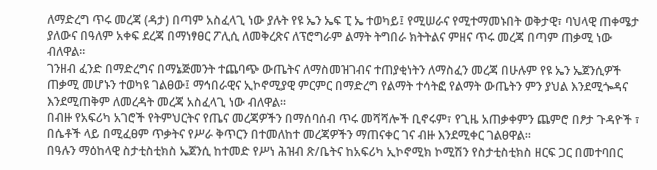ለማድረግ ጥሩ መረጃ (ዳታ) በጣም አስፈላጊ ነው ያሉት የዩ ኤን ኤፍ ፒ ኤ ተወካይ፤ የሚሠራና የሚተማመኑበት ወቅታዊ፣ ባህላዊ ጠቀሜታ ያለውና በዓለም አቀፍ ደረጃ በማነፃፀር ፖሊሲ ለመቅረጽና ለፕሮግራም ልማት ትግበራ ክትትልና ምዘና ጥሩ መረጃ በጣም ጠቃሚ ነው ብለዋል፡፡
ገንዘብ ፈንድ በማድረግና በማኔጅመንት ተጨባጭ ውጤትና ለማስመዝገብና ተጠያቂነትን ለማስፈን መረጃ በሁሉም የዩ ኤን ኤጀንሲዎች ጠቃሚ መሆኑን ተወካዩ ገልፀው፤ ማኅበራዊና ኢኮኖሚያዊ ምርምር በማድረግ የልማት ተሳትፎ የልማት ውጤትን ምን ያህል እንደሚጐዳና እንደሚጠቅም ለመረዳት መረጃ አስፈላጊ ነው ብለዋል፡፡
በብዙ የአፍሪካ አገሮች የትምህርትና የጤና መረጃዎችን በማሰባሰብ ጥሩ መሻሻሎች ቢኖሩም፣ የጊዜ አጠቃቀምን ጨምሮ በፆታ ጉዳዮች ፣ በሴቶች ላይ በሚፈፀም ጥቃትና የሥራ ቅጥርን በተመለከተ መረጃዎችን ማጠናቀር ገና ብዙ እንደሚቀር ገልፀዋል፡፡
በዓሉን ማዕከላዊ ስታቲስቲክስ ኤጀንሲ ከተመድ የሥነ ሕዝብ ጽ/ቤትና ከአፍሪካ ኢኮኖሚክ ኮሚሽን የስታቲስቲክስ ዘርፍ ጋር በመተባበር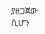ያዘጋጀው ሲሆን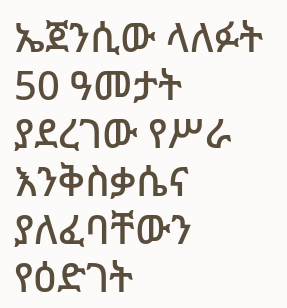ኤጀንሲው ላለፉት 50 ዓመታት ያደረገው የሥራ እንቅስቃሴና ያለፈባቸውን የዕድገት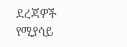ደረጃዎች የሚያሳይ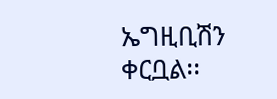ኤግዚቢሽን ቀርቧል፡፡